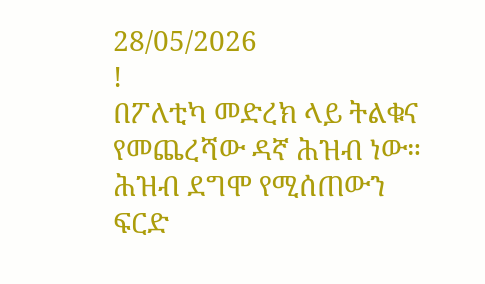28/05/2026
!
በፖለቲካ መድረክ ላይ ትልቁና የመጨረሻው ዳኛ ሕዝብ ነው። ሕዝብ ደግሞ የሚሰጠውን ፍርድ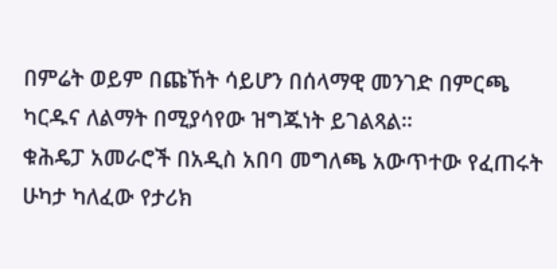በምሬት ወይም በጩኸት ሳይሆን በሰላማዊ መንገድ በምርጫ ካርዱና ለልማት በሚያሳየው ዝግጁነት ይገልጻል።
ቁሕዴፓ አመራሮች በአዲስ አበባ መግለጫ አውጥተው የፈጠሩት ሁካታ ካለፈው የታሪክ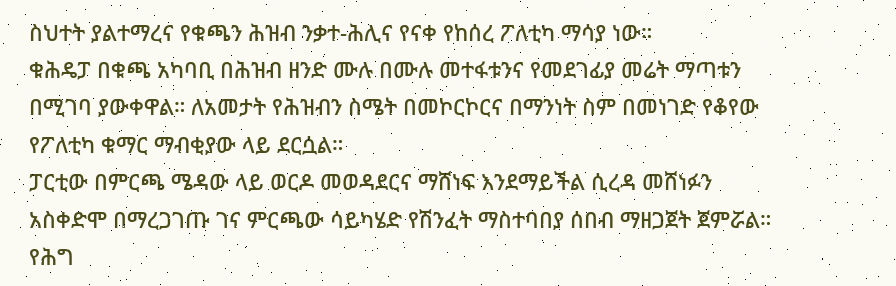ስህተት ያልተማረና የቁጫን ሕዝብ ንቃተ-ሕሊና የናቀ የከሰረ ፖለቲካ ማሳያ ነው።
ቁሕዴፓ በቁጫ አካባቢ በሕዝብ ዘንድ ሙሉ በሙሉ መተፋቱንና የመደገፊያ መሬት ማጣቱን በሚገባ ያውቀዋል። ለአመታት የሕዝብን ስሜት በመኮርኮርና በማንነት ስም በመነገድ የቆየው የፖለቲካ ቁማር ማብቂያው ላይ ደርሷል።
ፓርቲው በምርጫ ሜዳው ላይ ወርዶ መወዳደርና ማሸነፍ እንደማይችል ሲረዳ መሸነፉን አስቀድሞ በማረጋገጡ ገና ምርጫው ሳይካሄድ የሽንፈት ማስተባበያ ሰበብ ማዘጋጀት ጀምሯል።
የሕግ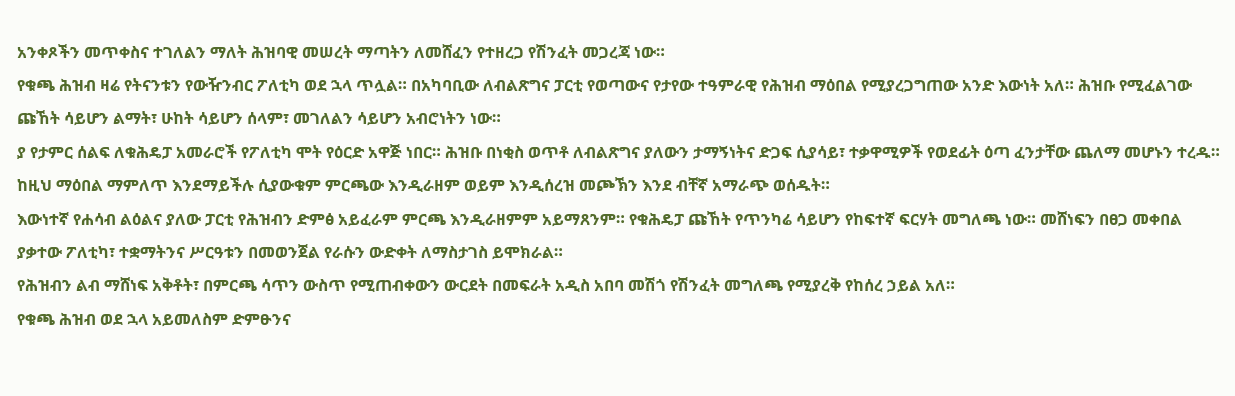አንቀጾችን መጥቀስና ተገለልን ማለት ሕዝባዊ መሠረት ማጣትን ለመሸፈን የተዘረጋ የሽንፈት መጋረጃ ነው።
የቁጫ ሕዝብ ዛሬ የትናንቱን የውዥንብር ፖለቲካ ወደ ኋላ ጥሏል። በአካባቢው ለብልጽግና ፓርቲ የወጣውና የታየው ተዓምራዊ የሕዝብ ማዕበል የሚያረጋግጠው አንድ እውነት አለ። ሕዝቡ የሚፈልገው ጩኸት ሳይሆን ልማት፣ ሁከት ሳይሆን ሰላም፣ መገለልን ሳይሆን አብሮነትን ነው።
ያ የታምር ሰልፍ ለቁሕዴፓ አመራሮች የፖለቲካ ሞት የዕርድ አዋጅ ነበር። ሕዝቡ በነቂስ ወጥቶ ለብልጽግና ያለውን ታማኝነትና ድጋፍ ሲያሳይ፣ ተቃዋሚዎች የወደፊት ዕጣ ፈንታቸው ጨለማ መሆኑን ተረዱ።
ከዚህ ማዕበል ማምለጥ እንደማይችሉ ሲያውቁም ምርጫው እንዲራዘም ወይም እንዲሰረዝ መጮኽን እንደ ብቸኛ አማራጭ ወሰዱት።
እውነተኛ የሐሳብ ልዕልና ያለው ፓርቲ የሕዝብን ድምፅ አይፈራም ምርጫ እንዲራዘምም አይማጸንም። የቁሕዴፓ ጩኸት የጥንካሬ ሳይሆን የከፍተኛ ፍርሃት መግለጫ ነው። መሸነፍን በፀጋ መቀበል ያቃተው ፖለቲካ፣ ተቋማትንና ሥርዓቱን በመወንጀል የራሱን ውድቀት ለማስታገስ ይሞክራል።
የሕዝብን ልብ ማሸነፍ አቅቶት፣ በምርጫ ሳጥን ውስጥ የሚጠብቀውን ውርደት በመፍራት አዲስ አበባ መሽጎ የሽንፈት መግለጫ የሚያረቅ የከሰረ ኃይል አለ።
የቁጫ ሕዝብ ወደ ኋላ አይመለስም ድምፁንና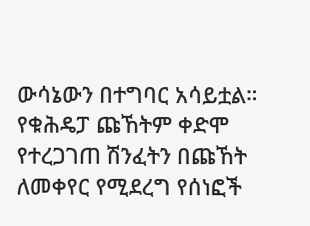ውሳኔውን በተግባር አሳይቷል። የቁሕዴፓ ጩኸትም ቀድሞ የተረጋገጠ ሽንፈትን በጩኸት ለመቀየር የሚደረግ የሰነፎች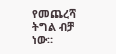የመጨረሻ ትግል ብቻ ነው።